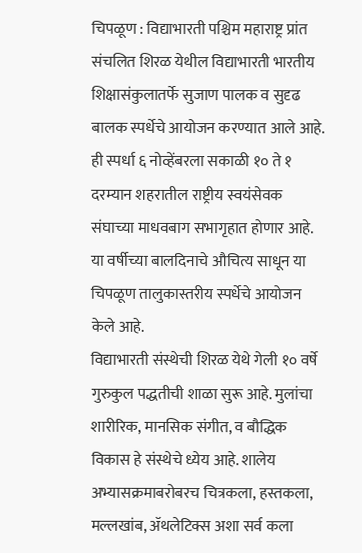चिपळूण : विद्याभारती पश्चिम महाराष्ट्र प्रांत संचलित शिरळ येथील विद्याभारती भारतीय शिक्षासंकुलातर्फे सुजाण पालक व सुदृढ बालक स्पर्धेचे आयोजन करण्यात आले आहे. ही स्पर्धा ६ नोव्हेंबरला सकाळी १० ते १ दरम्यान शहरातील राष्ट्रीय स्वयंसेवक संघाच्या माधवबाग सभागृहात होणार आहे. या वर्षीच्या बालदिनाचे औचित्य साधून या चिपळूण तालुकास्तरीय स्पर्धेचे आयोजन केले आहे.
विद्याभारती संस्थेची शिरळ येथे गेली १० वर्षे गुरुकुल पद्धतीची शाळा सुरू आहे. मुलांचा शारीरिक, मानसिक संगीत, व बौद्धिक विकास हे संस्थेचे ध्येय आहे. शालेय अभ्यासक्रमाबरोबरच चित्रकला, हस्तकला, मल्लखांब, ॲथलेटिक्स अशा सर्व कला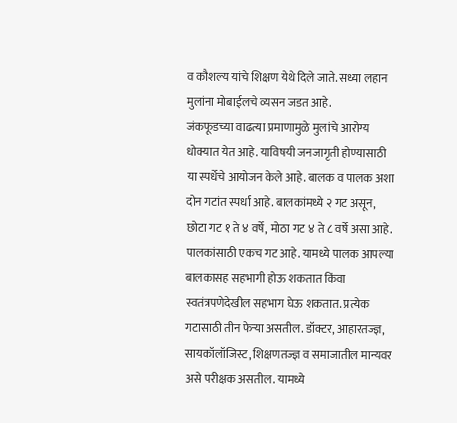व कौशल्य यांचे शिक्षण येथे दिले जाते. सध्या लहान मुलांना मोबाईलचे व्यसन जडत आहे.
जंकफूडच्या वाढत्या प्रमाणामुळे मुलांचे आरोग्य धोक्यात येत आहे. याविषयी जनजागृती होण्यासाठी या स्पर्धेचे आयोजन केले आहे. बालक व पालक अशा दोन गटांत स्पर्धा आहे. बालकांमध्ये २ गट असून, छोटा गट १ ते ४ वर्षे, मोठा गट ४ ते ८ वर्षे असा आहे. पालकांसाठी एकच गट आहे. यामध्ये पालक आपल्या बालकासह सहभागी होऊ शकतात किंवा स्वतंत्रपणेदेखील सहभाग घेऊ शकतात. प्रत्येक गटासाठी तीन फेऱ्या असतील. डॉक्टर, आहारतज्ज्ञ, सायकॉलॉजिस्ट, शिक्षणतज्ज्ञ व समाजातील मान्यवर असे परीक्षक असतील. यामध्ये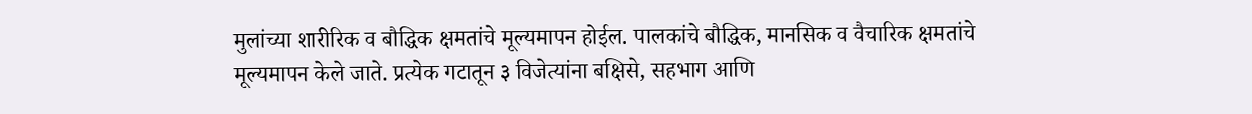मुलांच्या शारीरिक व बौद्धिक क्षमतांचे मूल्यमापन होईल. पालकांचे बौद्धिक, मानसिक व वैचारिक क्षमतांचे मूल्यमापन केले जाते. प्रत्येक गटातून ३ विजेत्यांना बक्षिसे, सहभाग आणि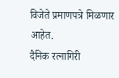विजेते प्रमाणपत्रे मिळणार आहेत.
दैनिक रत्नागिरी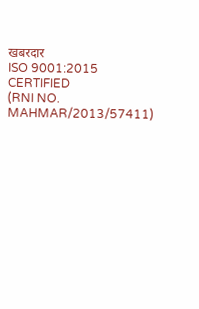खबरदार
ISO 9001:2015 CERTIFIED
(RNI NO. MAHMAR/2013/57411)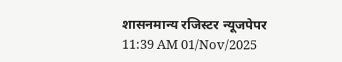शासनमान्य रजिस्टर न्यूजपेपर
11:39 AM 01/Nov/2025